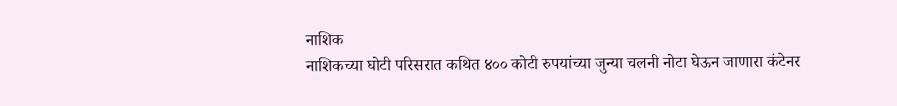नाशिक
नाशिकच्या घोटी परिसरात कथित ४०० कोटी रुपयांच्या जुन्या चलनी नोटा घेऊन जाणारा कंटेनर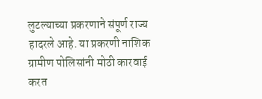लुटल्याच्या प्रकरणाने संपूर्ण राज्य हादरले आहे. या प्रकरणी नाशिक ग्रामीण पोलिसांनी मोठी कारवाई करत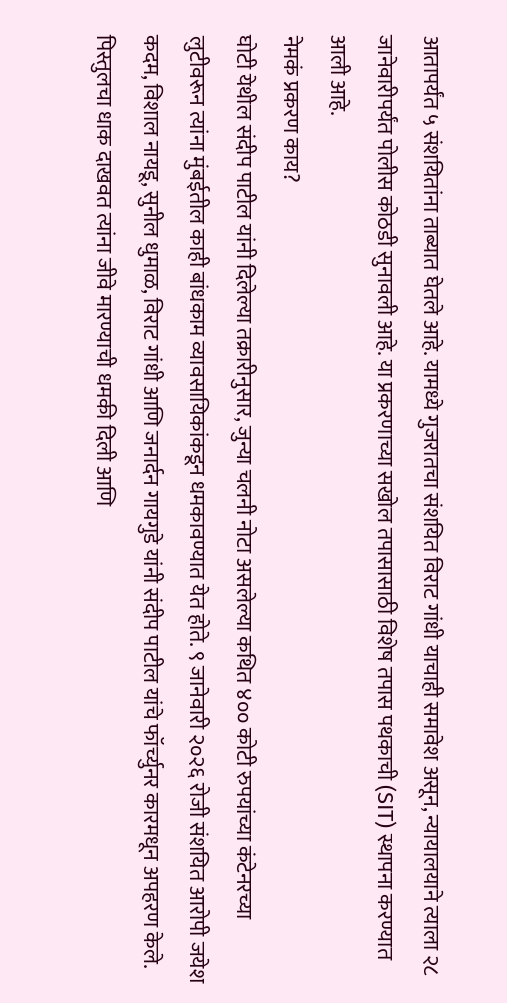आतापर्यंत ५ संशयितांना ताब्यात घेतले आहे. यामध्ये गुजरातचा संशयित विराट गांधी याचाही समावेश असून, न्यायालयाने त्याला २८ जानेवारीपर्यंत पोलीस कोठडी सुनावली आहे. या प्रकरणाच्या सखोल तपासासाठी विशेष तपास पथकाची (SIT) स्थापना करण्यात आली आहे.
नेमकं प्रकरण काय?
घोटी येथील संदीप पाटील यांनी दिलेल्या तक्रारीनुसार, जुन्या चलनी नोटा असलेल्या कथित ४०० कोटी रुपयांच्या कंटेनरच्या लुटीवरून त्यांना मुंबईतील काही बांधकाम व्यावसायिकांकडून धमकावण्यात येत होते. ९ जानेवारी २०२६ रोजी संशयित आरोपी जयेश कदम, विशाल नायडू, सुनील धुमाळ, विराट गांधी आणि जनार्दन गायगुडे यांनी संदीप पाटील यांचे फॉर्च्युनर कारमधून अपहरण केले. पिस्तुलचा धाक दाखवत त्यांना जीवे मारण्याची धमकी दिली आणि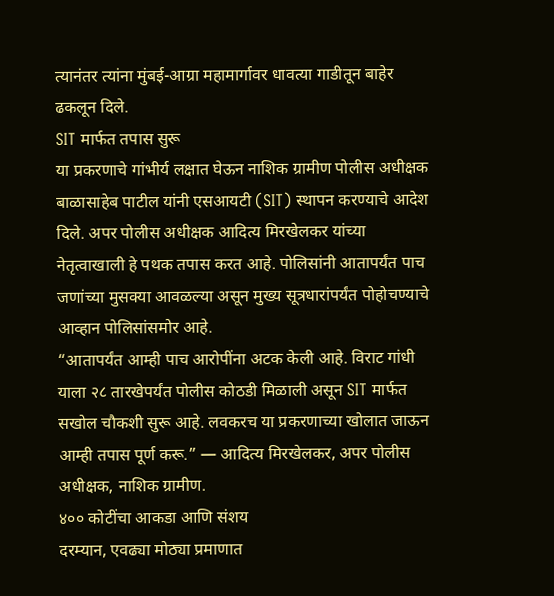त्यानंतर त्यांना मुंबई-आग्रा महामार्गावर धावत्या गाडीतून बाहेर ढकलून दिले.
SIT मार्फत तपास सुरू
या प्रकरणाचे गांभीर्य लक्षात घेऊन नाशिक ग्रामीण पोलीस अधीक्षक बाळासाहेब पाटील यांनी एसआयटी (SIT) स्थापन करण्याचे आदेश दिले. अपर पोलीस अधीक्षक आदित्य मिरखेलकर यांच्या नेतृत्वाखाली हे पथक तपास करत आहे. पोलिसांनी आतापर्यंत पाच जणांच्या मुसक्या आवळल्या असून मुख्य सूत्रधारांपर्यंत पोहोचण्याचे आव्हान पोलिसांसमोर आहे.
“आतापर्यंत आम्ही पाच आरोपींना अटक केली आहे. विराट गांधी याला २८ तारखेपर्यंत पोलीस कोठडी मिळाली असून SIT मार्फत सखोल चौकशी सुरू आहे. लवकरच या प्रकरणाच्या खोलात जाऊन आम्ही तपास पूर्ण करू.” — आदित्य मिरखेलकर, अपर पोलीस अधीक्षक, नाशिक ग्रामीण.
४०० कोटींचा आकडा आणि संशय
दरम्यान, एवढ्या मोठ्या प्रमाणात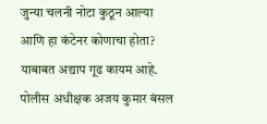जुन्या चलनी नोटा कुठून आल्या आणि हा कंटेनर कोणाचा होता? याबाबत अद्याप गूढ कायम आहे. पोलीस अधीक्षक अजय कुमार बंसल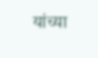यांच्या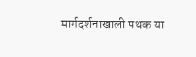मार्गदर्शनाखाली पथक या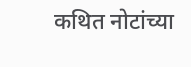कथित नोटांच्या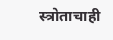स्त्रोताचाही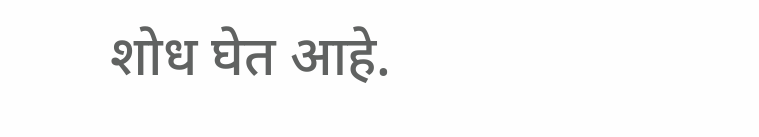शोध घेत आहे.